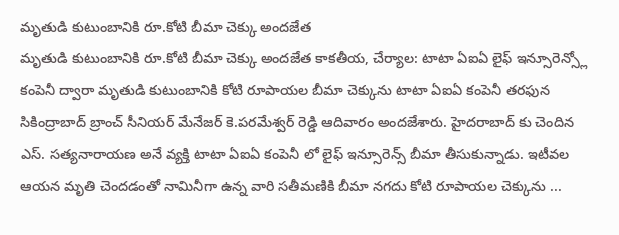మృతుడి కుటుంబానికి రూ.కోటి బీమా చెక్కు అందజేత
మృతుడి కుటుంబానికి రూ.కోటి బీమా చెక్కు అందజేత కాకతీయ, చేర్యాల: టాటా ఏఐఏ లైఫ్ ఇన్సూరెన్స్లో కంపెనీ ద్వారా మృతుడి కుటుంబానికి కోటి రూపాయల బీమా చెక్కును టాటా ఏఐఏ కంపెనీ తరఫున సికింద్రాబాద్ బ్రాంచ్ సీనియర్ మేనేజర్ కె.పరమేశ్వర్ రెడ్డి ఆదివారం అందజేశారు. హైదరాబాద్ కు చెందిన ఎస్. సత్యనారాయణ అనే వ్యక్తి టాటా ఏఐఏ కంపెనీ లో లైఫ్ ఇన్సూరెన్స్ బీమా తీసుకున్నాడు. ఇటీవల ఆయన మృతి చెందడంతో నామినీగా ఉన్న వారి సతీమణికి బీమా నగదు కోటి రూపాయల చెక్కును ...